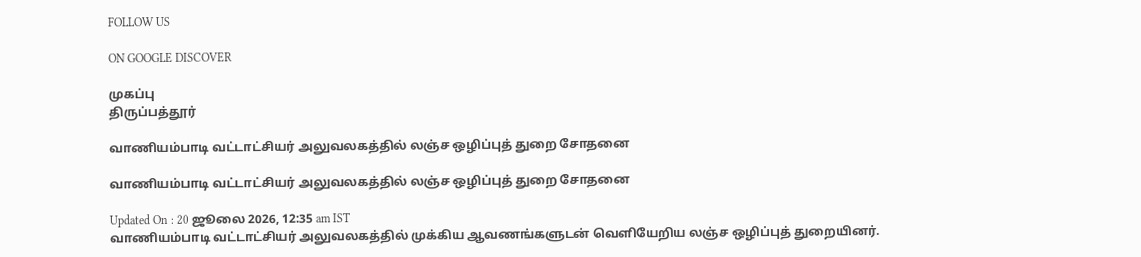FOLLOW US

ON GOOGLE DISCOVER

முகப்பு
திருப்பத்தூர்

வாணியம்பாடி வட்டாட்சியர் அலுவலகத்தில் லஞ்ச ஒழிப்புத் துறை சோதனை

வாணியம்பாடி வட்டாட்சியர் அலுவலகத்தில் லஞ்ச ஒழிப்புத் துறை சோதனை

Updated On : 20 ஜூலை 2026, 12:35 am IST
வாணியம்பாடி வட்டாட்சியர் அலுவலகத்தில் முக்கிய ஆவணங்களுடன் வெளியேறிய லஞ்ச ஒழிப்புத் துறையினர்.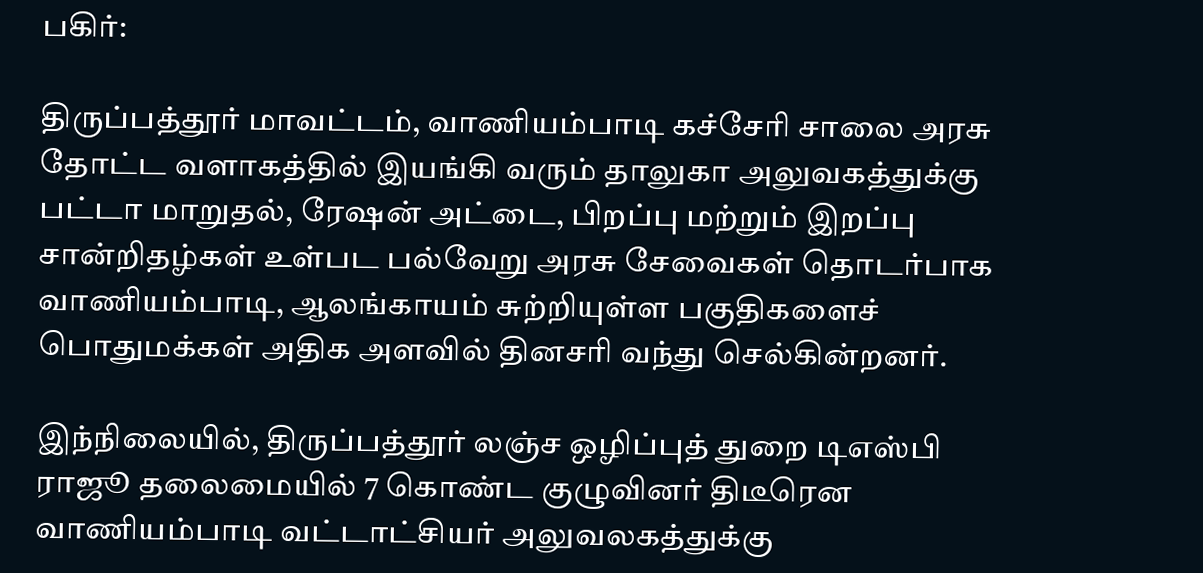பகிர்:

திருப்பத்தூர் மாவட்டம், வாணியம்பாடி கச்சேரி சாலை அரசு தோட்ட வளாகத்தில் இயங்கி வரும் தாலுகா அலுவகத்துக்கு பட்டா மாறுதல், ரேஷன் அட்டை, பிறப்பு மற்றும் இறப்பு சான்றிதழ்கள் உள்பட பல்வேறு அரசு சேவைகள் தொடர்பாக வாணியம்பாடி, ஆலங்காயம் சுற்றியுள்ள பகுதிகளைச் பொதுமக்கள் அதிக அளவில் தினசரி வந்து செல்கின்றனர்.

இந்நிலையில், திருப்பத்தூர் லஞ்ச ஒழிப்புத் துறை டிஎஸ்பி ராஜூ தலைமையில் 7 கொண்ட குழுவினர் திடீரென வாணியம்பாடி வட்டாட்சியர் அலுவலகத்துக்கு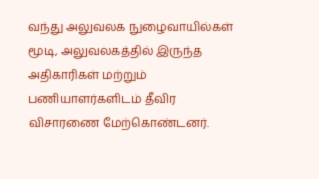வந்து அலுவலக நுழைவாயில்கள் மூடி, அலுவலகத்தில் இருந்த அதிகாரிகள் மற்றும் பணியாளர்களிடம் தீவிர விசாரணை மேற்கொண்டனர்.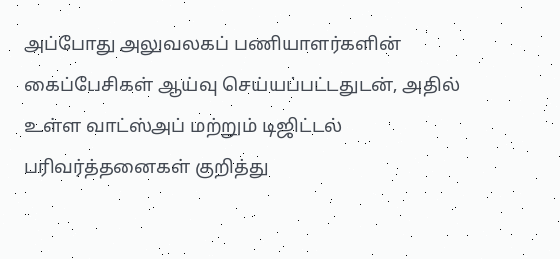அப்போது அலுவலகப் பணியாளர்களின் கைப்பேசிகள் ஆய்வு செய்யப்பட்டதுடன், அதில் உள்ள வாட்ஸ்அப் மற்றும் டிஜிட்டல் பரிவர்த்தனைகள் குறித்து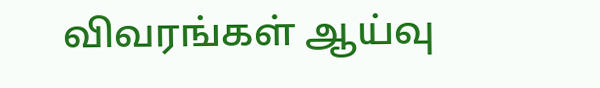விவரங்கள் ஆய்வு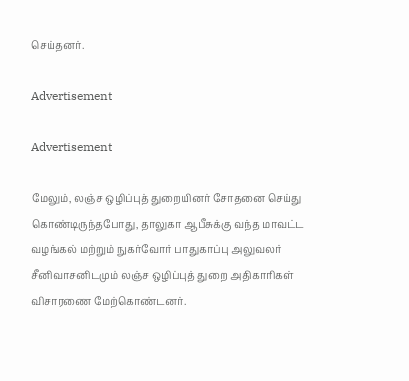செய்தனர்.

Advertisement

Advertisement

மேலும், லஞ்ச ஒழிப்புத் துறையினர் சோதனை செய்து கொண்டிருந்தபோது, தாலுகா ஆபீசுக்கு வந்த மாவட்ட வழங்கல் மற்றும் நுகர்வோர் பாதுகாப்பு அலுவலர் சீனிவாசனிடமும் லஞ்ச ஒழிப்புத் துறை அதிகாரிகள் விசாரணை மேற்கொண்டனர்.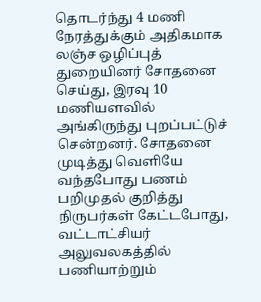தொடர்ந்து 4 மணி நேரத்துக்கும் அதிகமாக லஞ்ச ஒழிப்புத் துறையினர் சோதனை செய்து, இரவு 10 மணியளவில் அங்கிருந்து புறப்பட்டுச் சென்றனர். சோதனை முடித்து வெளியே வந்தபோது பணம் பறிமுதல் குறித்து நிருபர்கள் கேட்டபோது, வட்டாட்சியர் அலுவலகத்தில் பணியாற்றும்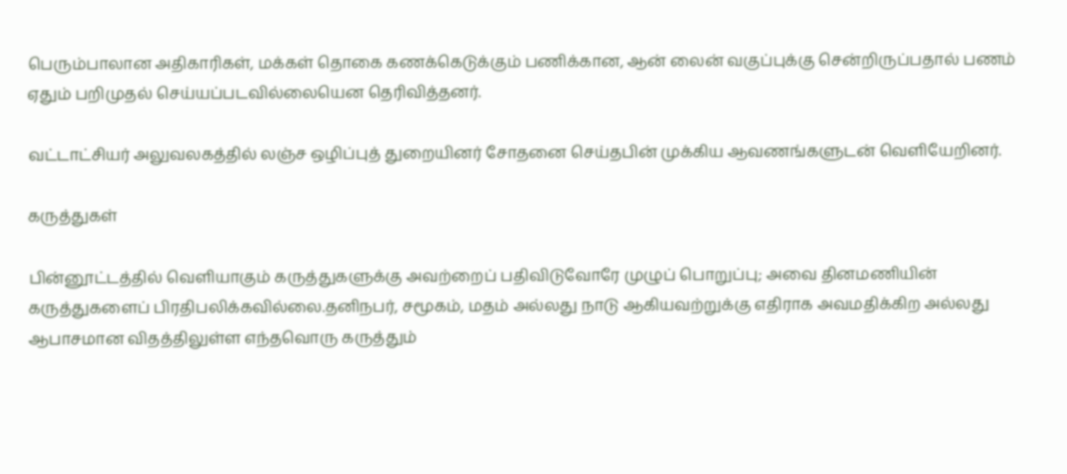பெரும்பாலான அதிகாரிகள், மக்கள் தொகை கணக்கெடுக்கும் பணிக்கான, ஆன் லைன் வகுப்புக்கு சென்றிருப்பதால் பணம் ஏதும் பறிமுதல் செய்யப்படவில்லையென தெரிவித்தனர்.

வட்டாட்சியர் அலுவலகத்தில் லஞ்ச ஒழிப்புத் துறையினர் சோதனை செய்தபின் முக்கிய ஆவணங்களுடன் வெளியேறினர்.

கருத்துகள்

பின்னூட்டத்தில் வெளியாகும் கருத்துகளுக்கு அவற்றைப் பதிவிடுவோரே முழுப் பொறுப்பு; அவை தினமணியின் கருத்துகளைப் பிரதிபலிக்கவில்லை.தனிநபர், சமூகம், மதம் அல்லது நாடு ஆகியவற்றுக்கு எதிராக அவமதிக்கிற அல்லது ஆபாசமான விதத்திலுள்ள எந்தவொரு கருத்தும்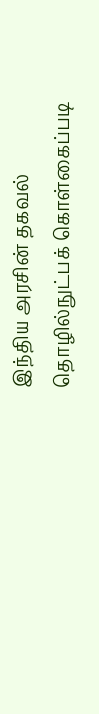இந்திய அரசின் தகவல் தொழில்நுட்பக் கொள்கைப்படி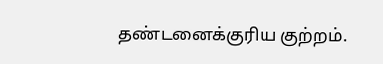தண்டனைக்குரிய குற்றம்.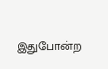இதுபோன்ற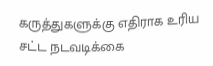கருத்துகளுக்கு எதிராக உரிய சட்ட நடவடிக்கை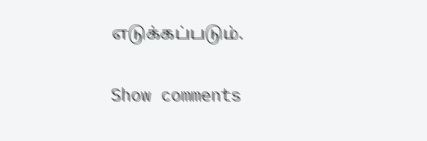எடுக்கப்படும்.

Show comments